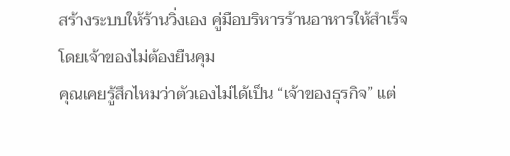สร้างระบบให้ร้านวิ่งเอง คู่มือบริหารร้านอาหารให้สำเร็จ โดยเจ้าของไม่ต้องยืนคุม
คุณเคยรู้สึกไหมว่าตัวเองไม่ได้เป็น “เจ้าของธุรกิจ” แต่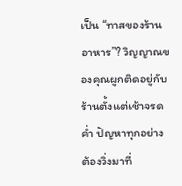เป็น “ทาสของร้านอาหาร”? วิญญาณของคุณผูกติดอยู่กับร้านตั้งแต่เช้าจรดค่ำ ปัญหาทุกอย่างต้องวิ่งมาที่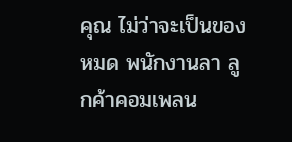คุณ ไม่ว่าจะเป็นของหมด พนักงานลา ลูกค้าคอมเพลน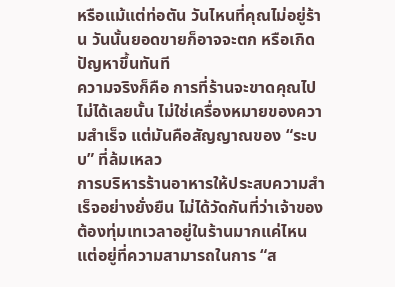หรือแม้แต่ท่อตัน วันไหนที่คุณไม่อยู่ร้าน วันนั้นยอดขายก็อาจจะตก หรือเกิดปัญหาขึ้นทันที
ความจริงก็คือ การที่ร้านจะขาดคุณไปไม่ได้เลยนั้น ไม่ใช่เครื่องหมายของความสำเร็จ แต่มันคือสัญญาณของ “ระบบ” ที่ล้มเหลว
การบริหารร้านอาหารให้ประสบความสำเร็จอย่างยั่งยืน ไม่ได้วัดกันที่ว่าเจ้าของต้องทุ่มเทเวลาอยู่ในร้านมากแค่ไหน แต่อยู่ที่ความสามารถในการ “ส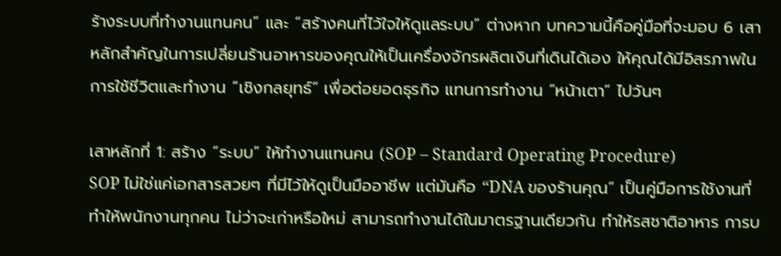ร้างระบบที่ทำงานแทนคน” และ “สร้างคนที่ไว้ใจให้ดูแลระบบ” ต่างหาก บทความนี้คือคู่มือที่จะมอบ 6 เสาหลักสำคัญในการเปลี่ยนร้านอาหารของคุณให้เป็นเครื่องจักรผลิตเงินที่เดินได้เอง ให้คุณได้มีอิสรภาพในการใช้ชีวิตและทำงาน “เชิงกลยุทธ์” เพื่อต่อยอดธุรกิจ แทนการทำงาน “หน้าเตา” ไปวันๆ

เสาหลักที่ 1: สร้าง “ระบบ” ให้ทำงานแทนคน (SOP – Standard Operating Procedure)
SOP ไม่ใช่แค่เอกสารสวยๆ ที่มีไว้ให้ดูเป็นมืออาชีพ แต่มันคือ “DNA ของร้านคุณ” เป็นคู่มือการใช้งานที่ทำให้พนักงานทุกคน ไม่ว่าจะเก่าหรือใหม่ สามารถทำงานได้ในมาตรฐานเดียวกัน ทำให้รสชาติอาหาร การบ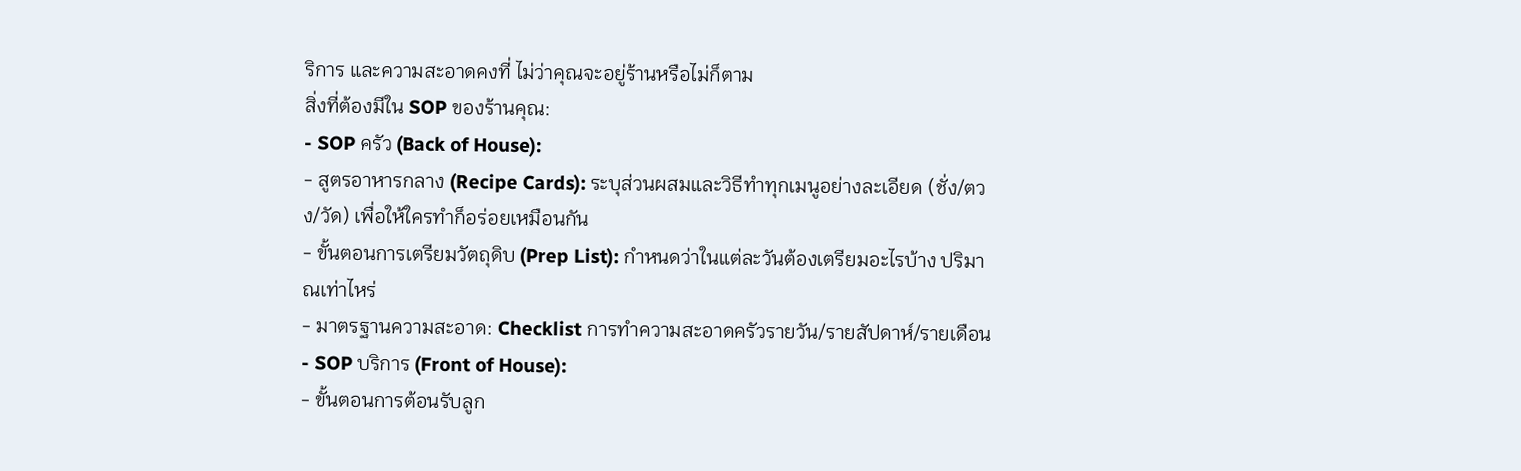ริการ และความสะอาดคงที่ ไม่ว่าคุณจะอยู่ร้านหรือไม่ก็ตาม
สิ่งที่ต้องมีใน SOP ของร้านคุณ:
- SOP ครัว (Back of House):
- สูตรอาหารกลาง (Recipe Cards): ระบุส่วนผสมและวิธีทำทุกเมนูอย่างละเอียด (ชั่ง/ตวง/วัด) เพื่อให้ใครทำก็อร่อยเหมือนกัน
- ขั้นตอนการเตรียมวัตถุดิบ (Prep List): กำหนดว่าในแต่ละวันต้องเตรียมอะไรบ้าง ปริมาณเท่าไหร่
- มาตรฐานความสะอาด: Checklist การทำความสะอาดครัวรายวัน/รายสัปดาห์/รายเดือน
- SOP บริการ (Front of House):
- ขั้นตอนการต้อนรับลูก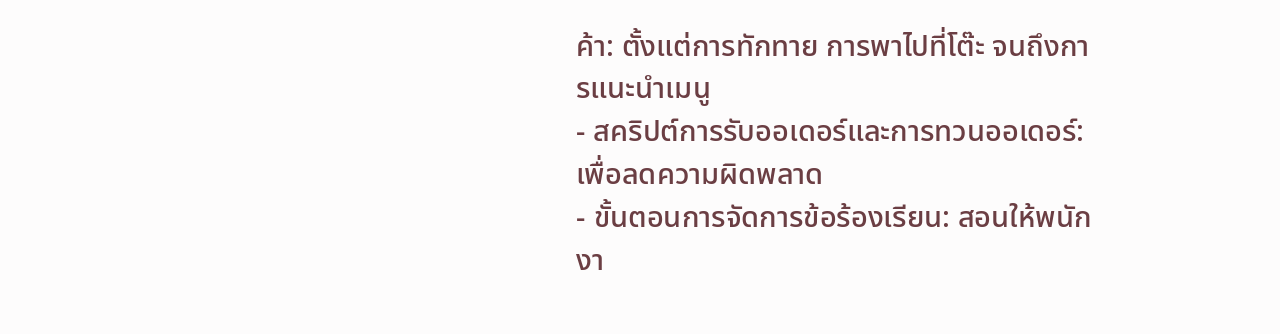ค้า: ตั้งแต่การทักทาย การพาไปที่โต๊ะ จนถึงการแนะนำเมนู
- สคริปต์การรับออเดอร์และการทวนออเดอร์: เพื่อลดความผิดพลาด
- ขั้นตอนการจัดการข้อร้องเรียน: สอนให้พนักงา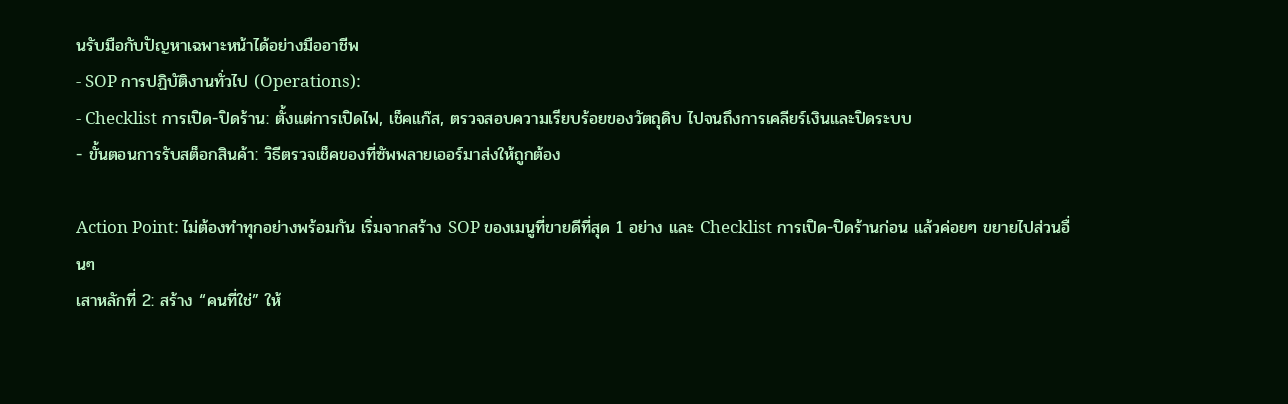นรับมือกับปัญหาเฉพาะหน้าได้อย่างมืออาชีพ
- SOP การปฏิบัติงานทั่วไป (Operations):
- Checklist การเปิด-ปิดร้าน: ตั้งแต่การเปิดไฟ, เช็คแก๊ส, ตรวจสอบความเรียบร้อยของวัตถุดิบ ไปจนถึงการเคลียร์เงินและปิดระบบ
- ขั้นตอนการรับสต็อกสินค้า: วิธีตรวจเช็คของที่ซัพพลายเออร์มาส่งให้ถูกต้อง

Action Point: ไม่ต้องทำทุกอย่างพร้อมกัน เริ่มจากสร้าง SOP ของเมนูที่ขายดีที่สุด 1 อย่าง และ Checklist การเปิด-ปิดร้านก่อน แล้วค่อยๆ ขยายไปส่วนอื่นๆ
เสาหลักที่ 2: สร้าง “คนที่ใช่” ให้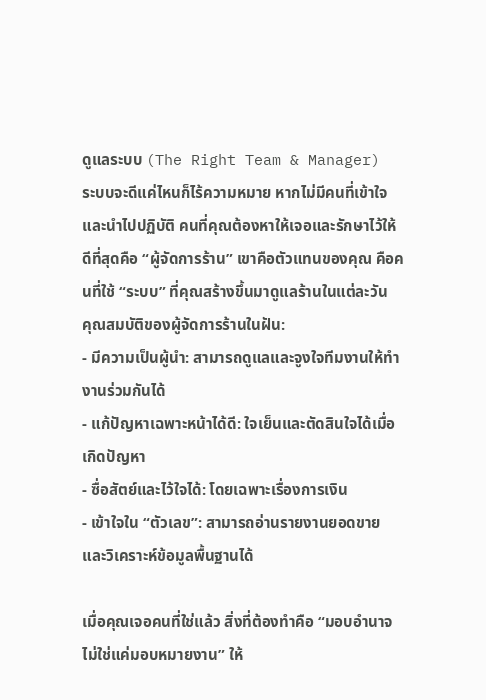ดูแลระบบ (The Right Team & Manager)
ระบบจะดีแค่ไหนก็ไร้ความหมาย หากไม่มีคนที่เข้าใจและนำไปปฏิบัติ คนที่คุณต้องหาให้เจอและรักษาไว้ให้ดีที่สุดคือ “ผู้จัดการร้าน” เขาคือตัวแทนของคุณ คือคนที่ใช้ “ระบบ” ที่คุณสร้างขึ้นมาดูแลร้านในแต่ละวัน
คุณสมบัติของผู้จัดการร้านในฝัน:
- มีความเป็นผู้นำ: สามารถดูแลและจูงใจทีมงานให้ทำงานร่วมกันได้
- แก้ปัญหาเฉพาะหน้าได้ดี: ใจเย็นและตัดสินใจได้เมื่อเกิดปัญหา
- ซื่อสัตย์และไว้ใจได้: โดยเฉพาะเรื่องการเงิน
- เข้าใจใน “ตัวเลข”: สามารถอ่านรายงานยอดขายและวิเคราะห์ข้อมูลพื้นฐานได้

เมื่อคุณเจอคนที่ใช่แล้ว สิ่งที่ต้องทำคือ “มอบอำนาจ ไม่ใช่แค่มอบหมายงาน” ให้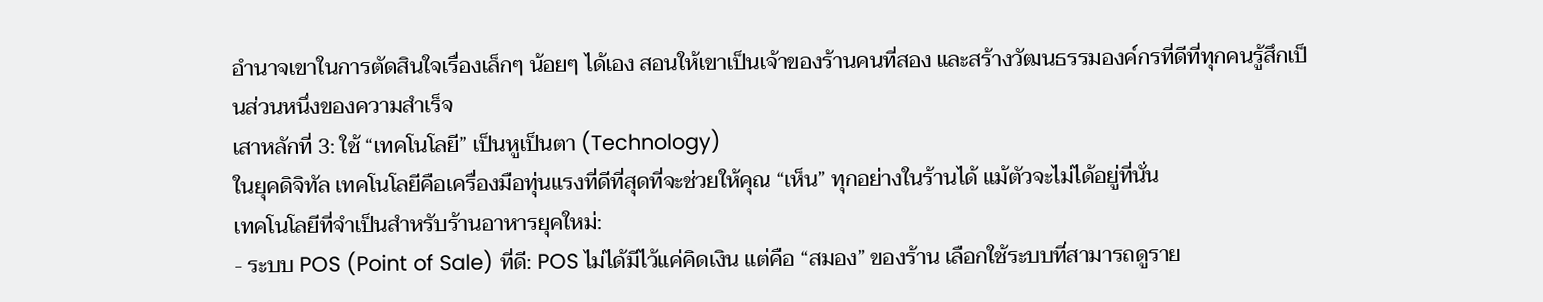อำนาจเขาในการตัดสินใจเรื่องเล็กๆ น้อยๆ ได้เอง สอนให้เขาเป็นเจ้าของร้านคนที่สอง และสร้างวัฒนธรรมองค์กรที่ดีที่ทุกคนรู้สึกเป็นส่วนหนึ่งของความสำเร็จ
เสาหลักที่ 3: ใช้ “เทคโนโลยี” เป็นหูเป็นตา (Technology)
ในยุคดิจิทัล เทคโนโลยีคือเครื่องมือทุ่นแรงที่ดีที่สุดที่จะช่วยให้คุณ “เห็น” ทุกอย่างในร้านได้ แม้ตัวจะไม่ได้อยู่ที่นั่น
เทคโนโลยีที่จำเป็นสำหรับร้านอาหารยุคใหม่:
- ระบบ POS (Point of Sale) ที่ดี: POS ไม่ได้มีไว้แค่คิดเงิน แต่คือ “สมอง” ของร้าน เลือกใช้ระบบที่สามารถดูราย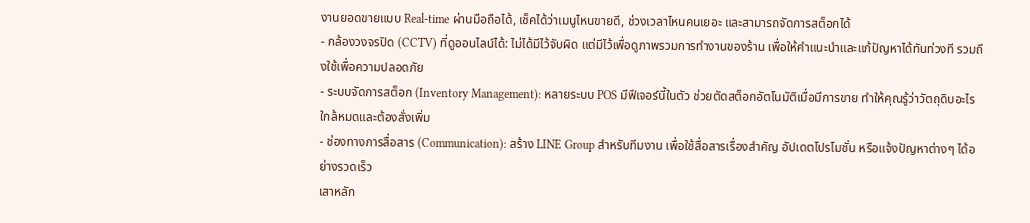งานยอดขายแบบ Real-time ผ่านมือถือได้, เช็คได้ว่าเมนูไหนขายดี, ช่วงเวลาไหนคนเยอะ และสามารถจัดการสต็อกได้
- กล้องวงจรปิด (CCTV) ที่ดูออนไลน์ได้: ไม่ได้มีไว้จับผิด แต่มีไว้เพื่อดูภาพรวมการทำงานของร้าน เพื่อให้คำแนะนำและแก้ปัญหาได้ทันท่วงที รวมถึงใช้เพื่อความปลอดภัย
- ระบบจัดการสต็อก (Inventory Management): หลายระบบ POS มีฟีเจอร์นี้ในตัว ช่วยตัดสต็อกอัตโนมัติเมื่อมีการขาย ทำให้คุณรู้ว่าวัตถุดิบอะไรใกล้หมดและต้องสั่งเพิ่ม
- ช่องทางการสื่อสาร (Communication): สร้าง LINE Group สำหรับทีมงาน เพื่อใช้สื่อสารเรื่องสำคัญ อัปเดตโปรโมชั่น หรือแจ้งปัญหาต่างๆ ได้อย่างรวดเร็ว
เสาหลัก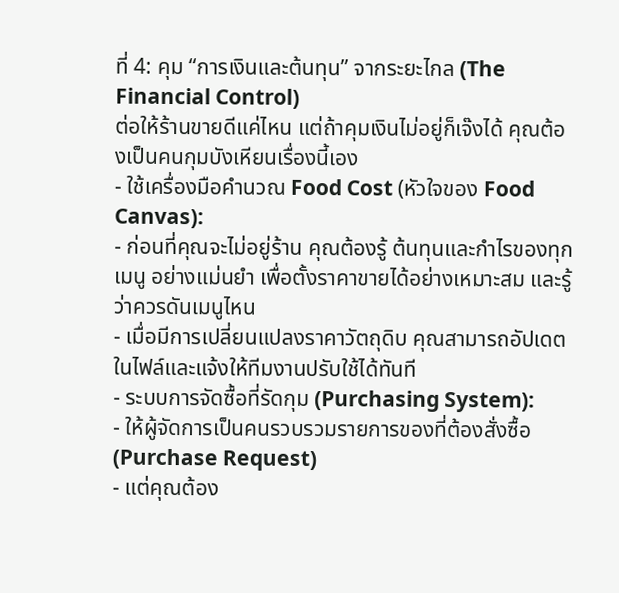ที่ 4: คุม “การเงินและต้นทุน” จากระยะไกล (The Financial Control)
ต่อให้ร้านขายดีแค่ไหน แต่ถ้าคุมเงินไม่อยู่ก็เจ๊งได้ คุณต้องเป็นคนกุมบังเหียนเรื่องนี้เอง
- ใช้เครื่องมือคำนวณ Food Cost (หัวใจของ Food Canvas):
- ก่อนที่คุณจะไม่อยู่ร้าน คุณต้องรู้ ต้นทุนและกำไรของทุกเมนู อย่างแม่นยำ เพื่อตั้งราคาขายได้อย่างเหมาะสม และรู้ว่าควรดันเมนูไหน
- เมื่อมีการเปลี่ยนแปลงราคาวัตถุดิบ คุณสามารถอัปเดตในไฟล์และแจ้งให้ทีมงานปรับใช้ได้ทันที
- ระบบการจัดซื้อที่รัดกุม (Purchasing System):
- ให้ผู้จัดการเป็นคนรวบรวมรายการของที่ต้องสั่งซื้อ (Purchase Request)
- แต่คุณต้อง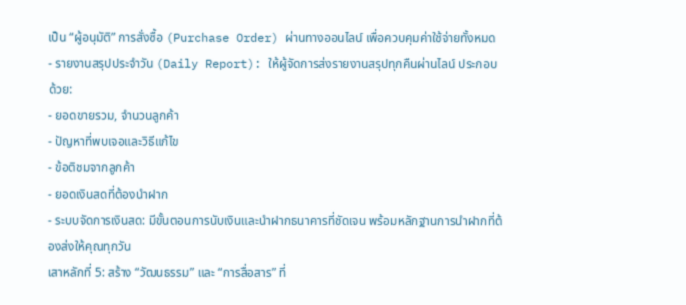เป็น “ผู้อนุมัติ” การสั่งซื้อ (Purchase Order) ผ่านทางออนไลน์ เพื่อควบคุมค่าใช้จ่ายทั้งหมด
- รายงานสรุปประจำวัน (Daily Report): ให้ผู้จัดการส่งรายงานสรุปทุกคืนผ่านไลน์ ประกอบด้วย:
- ยอดขายรวม, จำนวนลูกค้า
- ปัญหาที่พบเจอและวิธีแก้ไข
- ข้อติชมจากลูกค้า
- ยอดเงินสดที่ต้องนำฝาก
- ระบบจัดการเงินสด: มีขั้นตอนการนับเงินและนำฝากธนาคารที่ชัดเจน พร้อมหลักฐานการนำฝากที่ต้องส่งให้คุณทุกวัน
เสาหลักที่ 5: สร้าง “วัฒนธรรม” และ “การสื่อสาร” ที่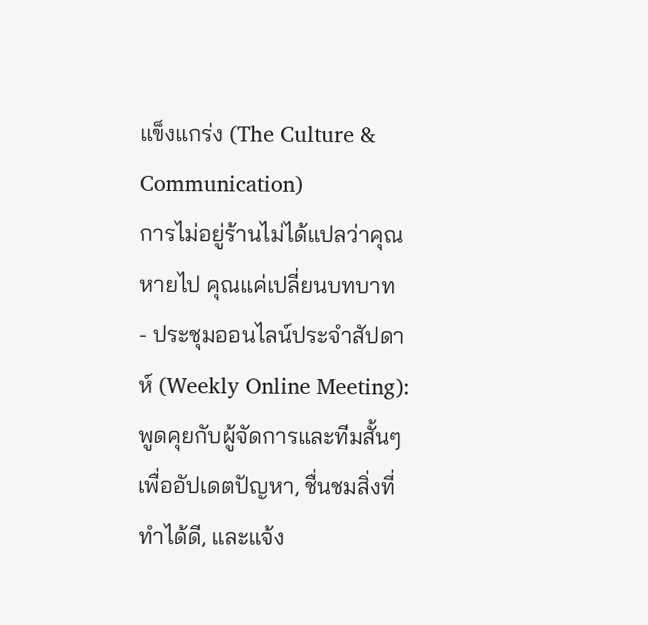แข็งแกร่ง (The Culture & Communication)
การไม่อยู่ร้านไม่ได้แปลว่าคุณหายไป คุณแค่เปลี่ยนบทบาท
- ประชุมออนไลน์ประจำสัปดาห์ (Weekly Online Meeting): พูดคุยกับผู้จัดการและทีมสั้นๆ เพื่ออัปเดตปัญหา, ชื่นชมสิ่งที่ทำได้ดี, และแจ้ง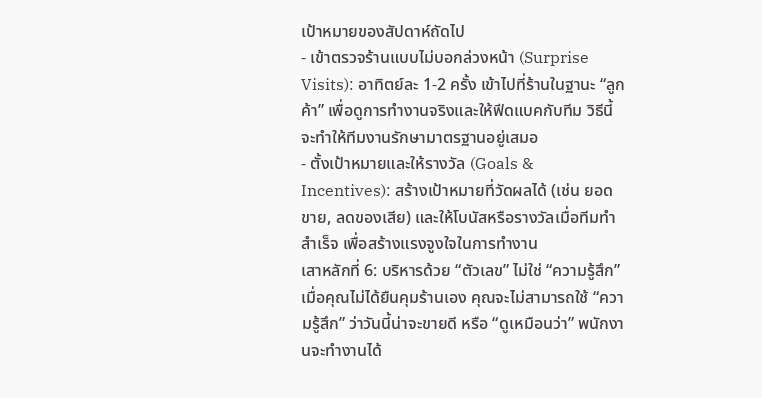เป้าหมายของสัปดาห์ถัดไป
- เข้าตรวจร้านแบบไม่บอกล่วงหน้า (Surprise Visits): อาทิตย์ละ 1-2 ครั้ง เข้าไปที่ร้านในฐานะ “ลูกค้า” เพื่อดูการทำงานจริงและให้ฟีดแบคกับทีม วิธีนี้จะทำให้ทีมงานรักษามาตรฐานอยู่เสมอ
- ตั้งเป้าหมายและให้รางวัล (Goals & Incentives): สร้างเป้าหมายที่วัดผลได้ (เช่น ยอดขาย, ลดของเสีย) และให้โบนัสหรือรางวัลเมื่อทีมทำสำเร็จ เพื่อสร้างแรงจูงใจในการทำงาน
เสาหลักที่ 6: บริหารด้วย “ตัวเลข” ไม่ใช่ “ความรู้สึก”
เมื่อคุณไม่ได้ยืนคุมร้านเอง คุณจะไม่สามารถใช้ “ความรู้สึก” ว่าวันนี้น่าจะขายดี หรือ “ดูเหมือนว่า” พนักงานจะทำงานได้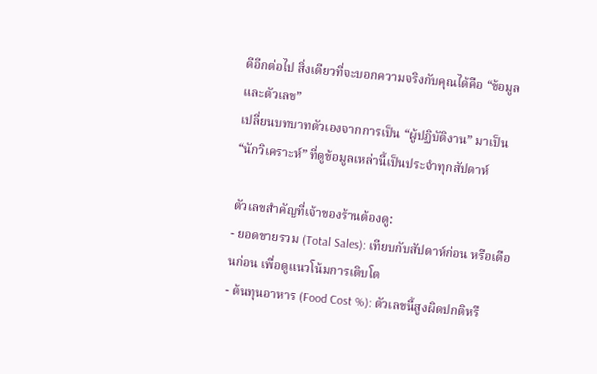ดีอีกต่อไป สิ่งเดียวที่จะบอกความจริงกับคุณได้คือ “ข้อมูลและตัวเลข”
เปลี่ยนบทบาทตัวเองจากการเป็น “ผู้ปฏิบัติงาน” มาเป็น “นักวิเคราะห์” ที่ดูข้อมูลเหล่านี้เป็นประจำทุกสัปดาห์

ตัวเลขสำคัญที่เจ้าของร้านต้องดู:
- ยอดขายรวม (Total Sales): เทียบกับสัปดาห์ก่อน หรือเดือนก่อน เพื่อดูแนวโน้มการเติบโต
- ต้นทุนอาหาร (Food Cost %): ตัวเลขนี้สูงผิดปกติหรื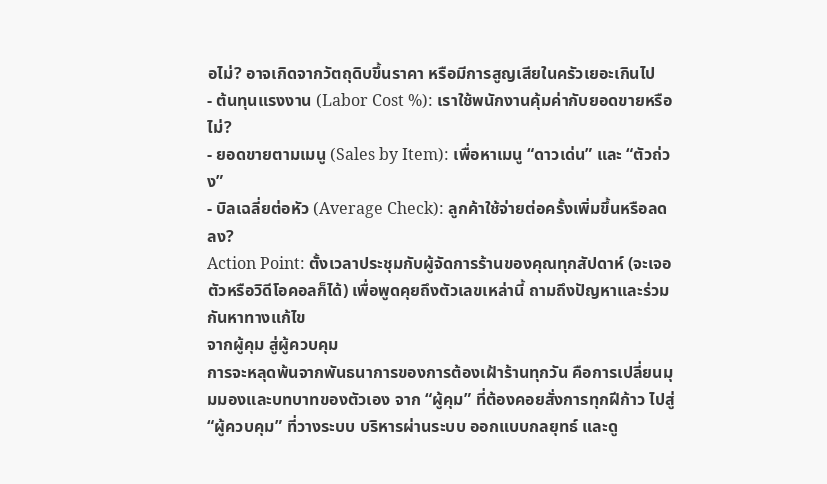อไม่? อาจเกิดจากวัตถุดิบขึ้นราคา หรือมีการสูญเสียในครัวเยอะเกินไป
- ต้นทุนแรงงาน (Labor Cost %): เราใช้พนักงานคุ้มค่ากับยอดขายหรือไม่?
- ยอดขายตามเมนู (Sales by Item): เพื่อหาเมนู “ดาวเด่น” และ “ตัวถ่วง”
- บิลเฉลี่ยต่อหัว (Average Check): ลูกค้าใช้จ่ายต่อครั้งเพิ่มขึ้นหรือลดลง?
Action Point: ตั้งเวลาประชุมกับผู้จัดการร้านของคุณทุกสัปดาห์ (จะเจอตัวหรือวิดีโอคอลก็ได้) เพื่อพูดคุยถึงตัวเลขเหล่านี้ ถามถึงปัญหาและร่วมกันหาทางแก้ไข
จากผู้คุม สู่ผู้ควบคุม
การจะหลุดพ้นจากพันธนาการของการต้องเฝ้าร้านทุกวัน คือการเปลี่ยนมุมมองและบทบาทของตัวเอง จาก “ผู้คุม” ที่ต้องคอยสั่งการทุกฝีก้าว ไปสู่ “ผู้ควบคุม” ที่วางระบบ บริหารผ่านระบบ ออกแบบกลยุทธ์ และดู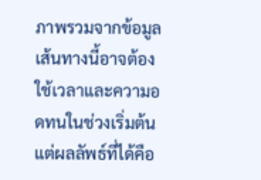ภาพรวมจากข้อมูล
เส้นทางนี้อาจต้องใช้เวลาและความอดทนในช่วงเริ่มต้น แต่ผลลัพธ์ที่ได้คือ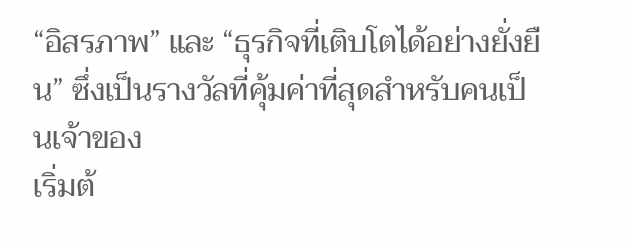“อิสรภาพ” และ “ธุรกิจที่เติบโตได้อย่างยั่งยืน” ซึ่งเป็นรางวัลที่คุ้มค่าที่สุดสำหรับคนเป็นเจ้าของ
เริ่มต้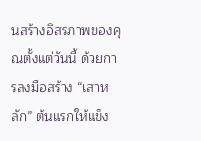นสร้างอิสรภาพของคุณตั้งแต่วันนี้ ด้วยการลงมือสร้าง “เสาหลัก” ต้นแรกให้แข็ง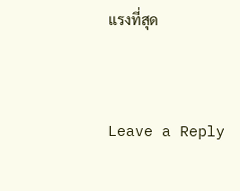แรงที่สุด


Leave a Reply